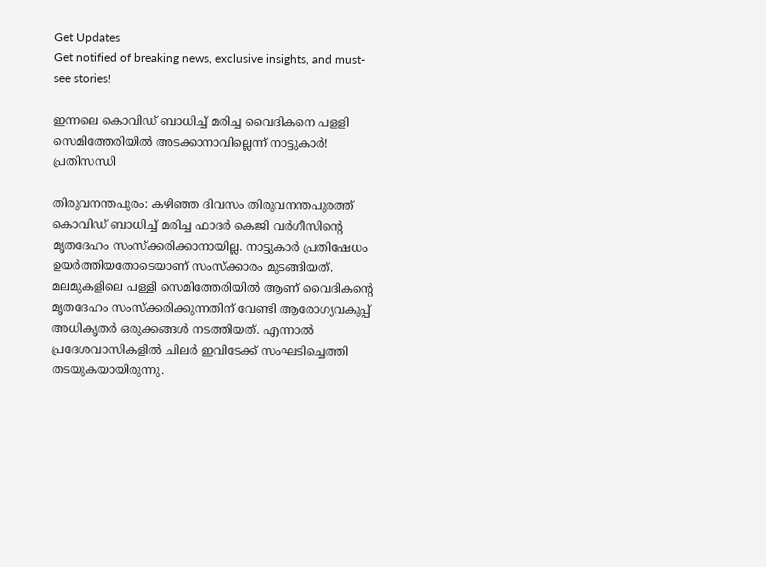Get Updates
Get notified of breaking news, exclusive insights, and must-see stories!

ഇന്നലെ കൊവിഡ് ബാധിച്ച് മരിച്ച വൈദികനെ പളളി സെമിത്തേരിയിൽ അടക്കാനാവില്ലെന്ന് നാട്ടുകാർ! പ്രതിസന്ധി

തിരുവനന്തപുരം: കഴിഞ്ഞ ദിവസം തിരുവനന്തപുരത്ത് കൊവിഡ് ബാധിച്ച് മരിച്ച ഫാദര്‍ കെജി വര്‍ഗീസിന്റെ മൃതദേഹം സംസ്‌ക്കരിക്കാനായില്ല. നാട്ടുകാര്‍ പ്രതിഷേധം ഉയര്‍ത്തിയതോടെയാണ് സംസ്‌ക്കാരം മുടങ്ങിയത്. മലമുകളിലെ പള്ളി സെമിത്തേരിയില്‍ ആണ് വൈദികന്റെ മൃതദേഹം സംസ്‌ക്കരിക്കുന്നതിന് വേണ്ടി ആരോഗ്യവകുപ്പ് അധികൃതര്‍ ഒരുക്കങ്ങള്‍ നടത്തിയത്. എന്നാല്‍ പ്രദേശവാസികളില്‍ ചിലര്‍ ഇവിടേക്ക് സംഘടിച്ചെത്തി തടയുകയായിരുന്നു.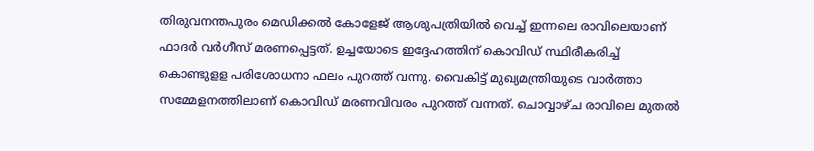തിരുവനന്തപുരം മെഡിക്കല്‍ കോളേജ് ആശുപത്രിയില്‍ വെച്ച് ഇന്നലെ രാവിലെയാണ് ഫാദര്‍ വര്‍ഗീസ് മരണപ്പെട്ടത്. ഉച്ചയോടെ ഇദ്ദേഹത്തിന് കൊവിഡ് സ്ഥിരീകരിച്ച് കൊണ്ടുളള പരിശോധനാ ഫലം പുറത്ത് വന്നു. വൈകിട്ട് മുഖ്യമന്ത്രിയുടെ വാര്‍ത്താ സമ്മേളനത്തിലാണ് കൊവിഡ് മരണവിവരം പുറത്ത് വന്നത്. ചൊവ്വാഴ്ച രാവിലെ മുതല്‍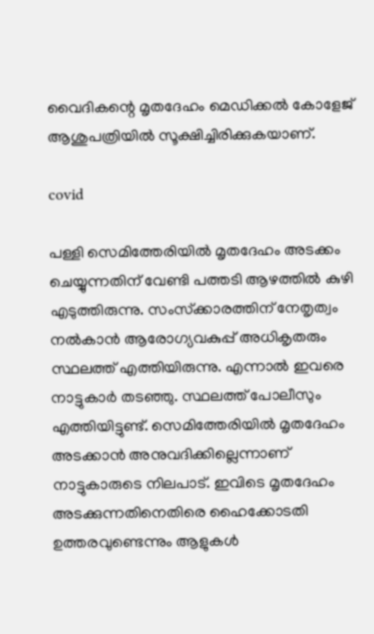വൈദികന്റെ മൃതദേഹം മെഡിക്കല്‍ കോളേജ് ആശുപത്രിയില്‍ സൂക്ഷിച്ചിരിക്കുകയാണ്.

covid

പള്ളി സെമിത്തേരിയില്‍ മൃതദേഹം അടക്കം ചെയ്യുന്നതിന് വേണ്ടി പത്തടി ആഴത്തില്‍ കുഴി എടുത്തിരുന്നു. സംസ്‌ക്കാരത്തിന് നേതൃത്വം നല്‍കാന്‍ ആരോഗ്യവകുപ്പ് അധികൃതരും സ്ഥലത്ത് എത്തിയിരുന്നു. എന്നാല്‍ ഇവരെ നാട്ടുകാര്‍ തടഞ്ഞു. സ്ഥലത്ത് പോലീസും എത്തിയിട്ടുണ്ട്. സെമിത്തേരിയില്‍ മൃതദേഹം അടക്കാന്‍ അനുവദിക്കില്ലെന്നാണ് നാട്ടുകാരുടെ നിലപാട്. ഇവിടെ മൃതദേഹം അടക്കുന്നതിനെതിരെ ഹൈക്കോടതി ഉത്തരവുണ്ടെന്നും ആളുകള്‍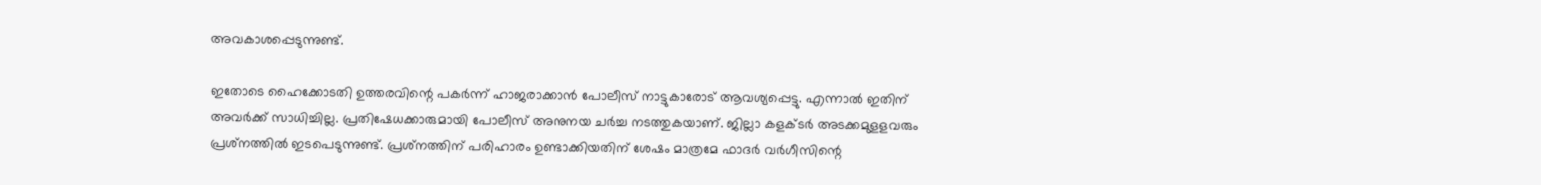അവകാശപ്പെടുന്നുണ്ട്.

ഇതോടെ ഹൈക്കോടതി ഉത്തരവിന്റെ പകര്‍ന്ന് ഹാജരാക്കാന്‍ പോലീസ് നാട്ടുകാരോട് ആവശ്യപ്പെട്ടു. എന്നാല്‍ ഇതിന് അവര്‍ക്ക് സാധിച്ചില്ല. പ്രതിഷേധക്കാരുമായി പോലീസ് അനുനയ ചര്‍ച്ച നടത്തുകയാണ്. ജില്ലാ കളക്ടര്‍ അടക്കമുളളവരും പ്രശ്‌നത്തില്‍ ഇടപെടുന്നുണ്ട്. പ്രശ്‌നത്തിന് പരിഹാരം ഉണ്ടാക്കിയതിന് ശേഷം മാത്രമേ ഫാദര്‍ വര്‍ഗീസിന്റെ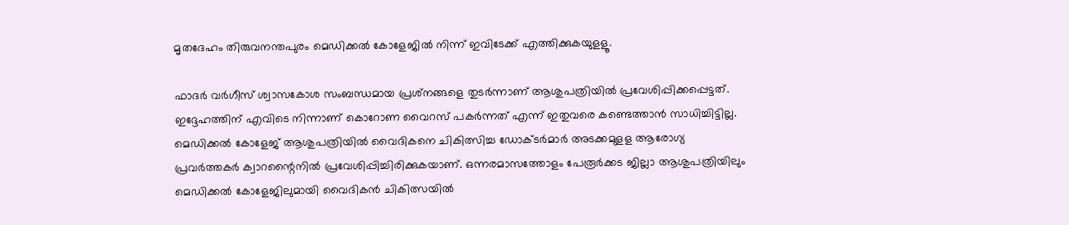മൃതദേഹം തിരുവനന്തപുരം മെഡിക്കല്‍ കോളേജില്‍ നിന്ന് ഇവിടേക്ക് എത്തിക്കുകയുളളൂ.

ഫാദര്‍ വര്‍ഗീസ് ശ്വാസകോശ സംബന്ധമായ പ്രശ്‌നങ്ങളെ തുടര്‍ന്നാണ് ആശുപത്രിയില്‍ പ്രവേശിപ്പിക്കപ്പെട്ടത്. ഇദ്ദേഹത്തിന് എവിടെ നിന്നാണ് കൊറോണ വൈറസ് പകര്‍ന്നത് എന്ന് ഇതുവരെ കണ്ടെത്താന്‍ സാധിച്ചിട്ടില്ല. മെഡിക്കല്‍ കോളേജ് ആശുപത്രിയില്‍ വൈദികനെ ചികിത്സിച്ച ഡോക്ടര്‍മാര്‍ അടക്കമുളള ആരോഗ്യ പ്രവര്‍ത്തകര്‍ ക്വാറന്റൈനില്‍ പ്രവേശിപ്പിച്ചിരിക്കുകയാണ്. ഒന്നരമാസത്തോളം പേരൂര്‍ക്കട ജില്ലാ ആശുപത്രിയിലും മെഡിക്കല്‍ കോളേജിലുമായി വൈദികന്‍ ചികിത്സയില്‍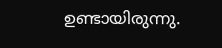ഉണ്ടായിരുന്നു.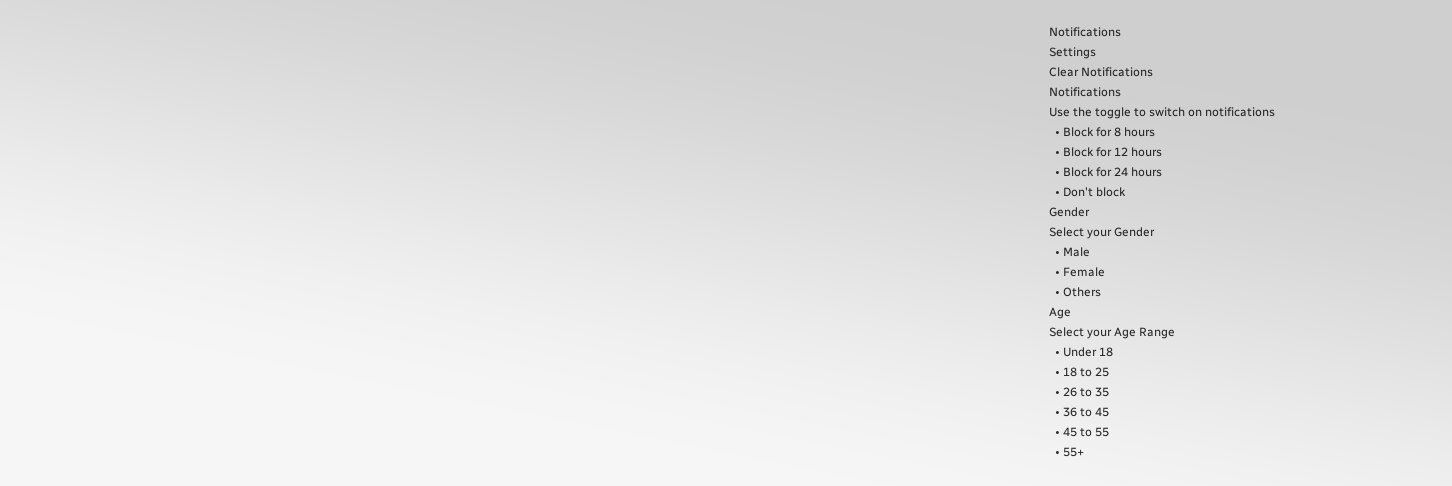Notifications
Settings
Clear Notifications
Notifications
Use the toggle to switch on notifications
  • Block for 8 hours
  • Block for 12 hours
  • Block for 24 hours
  • Don't block
Gender
Select your Gender
  • Male
  • Female
  • Others
Age
Select your Age Range
  • Under 18
  • 18 to 25
  • 26 to 35
  • 36 to 45
  • 45 to 55
  • 55+